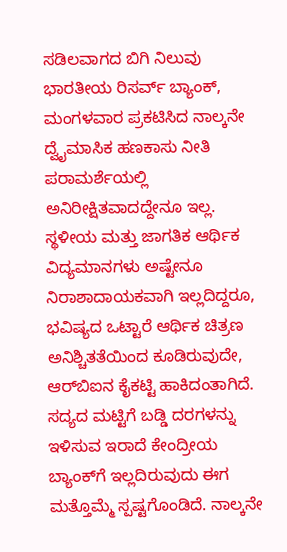ಸಡಿಲವಾಗದ ಬಿಗಿ ನಿಲುವು ಭಾರತೀಯ ರಿಸರ್ವ್‌ ಬ್ಯಾಂಕ್‌, ಮಂಗಳವಾರ ಪ್ರಕಟಿಸಿದ ನಾಲ್ಕನೇ ದ್ವೈಮಾಸಿಕ ಹಣಕಾಸು ನೀತಿ ಪರಾಮರ್ಶೆಯಲ್ಲಿ ಅನಿರೀಕ್ಷಿತವಾದದ್ದೇನೂ ಇಲ್ಲ. ಸ್ಥಳೀಯ ಮತ್ತು ಜಾಗತಿಕ ಆರ್ಥಿಕ ವಿದ್ಯಮಾನಗಳು ಅಷ್ಟೇನೂ ನಿರಾಶಾದಾಯಕವಾಗಿ ಇಲ್ಲದಿದ್ದರೂ, ಭವಿಷ್ಯದ ಒಟ್ಟಾರೆ ಆರ್ಥಿಕ ಚಿತ್ರಣ ಅನಿಶ್ಚಿತತೆಯಿಂದ ಕೂಡಿರುವುದೇ, ಆರ್‌ಬಿಐನ ಕೈಕಟ್ಟಿ ಹಾಕಿದಂತಾಗಿದೆ. ಸದ್ಯದ ಮಟ್ಟಿಗೆ ಬಡ್ಡಿ ದರಗಳನ್ನು ಇಳಿಸುವ ಇರಾದೆ ಕೇಂದ್ರೀಯ ಬ್ಯಾಂಕ್‌ಗೆ ಇಲ್ಲದಿರುವುದು ಈಗ ಮತ್ತೊಮ್ಮೆ ಸ್ಪಷ್ಟಗೊಂಡಿದೆ. ನಾಲ್ಕನೇ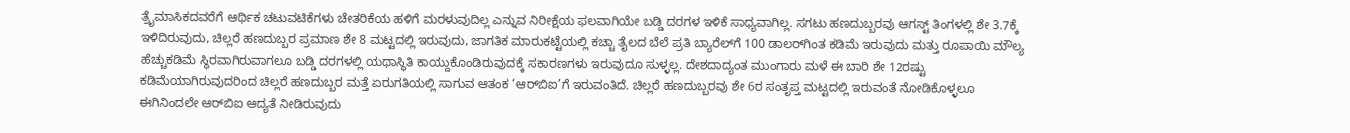ತ್ರೈಮಾಸಿಕದವರೆಗೆ ಆರ್ಥಿಕ ಚಟುವಟಿಕೆಗಳು ಚೇತರಿಕೆಯ ಹಳಿಗೆ ಮರಳುವುದಿಲ್ಲ ಎನ್ನುವ ನಿರೀಕ್ಷೆಯ ಫಲವಾಗಿಯೇ ಬಡ್ಡಿ ದರಗಳ ಇಳಿಕೆ ಸಾಧ್ಯವಾಗಿಲ್ಲ. ಸಗಟು ಹಣದುಬ್ಬರವು ಆಗಸ್ಟ್‌ ತಿಂಗಳಲ್ಲಿ ಶೇ 3.7ಕ್ಕೆ ಇಳಿದಿರುವುದು, ಚಿಲ್ಲರೆ ಹಣದುಬ್ಬರ ಪ್ರಮಾಣ ಶೇ 8 ಮಟ್ಟದಲ್ಲಿ ಇರುವುದು, ಜಾಗತಿಕ ಮಾರುಕಟ್ಟೆಯಲ್ಲಿ ಕಚ್ಚಾ ತೈಲದ ಬೆಲೆ ಪ್ರತಿ ಬ್ಯಾರೆಲ್‌ಗೆ 100 ಡಾಲರ್‌ಗಿಂತ ಕಡಿಮೆ ಇರುವುದು ಮತ್ತು ರೂಪಾಯಿ ಮೌಲ್ಯ ಹೆಚ್ಚುಕಡಿಮೆ ಸ್ಥಿರವಾಗಿರುವಾಗಲೂ ಬಡ್ಡಿ ದರಗಳಲ್ಲಿ ಯಥಾಸ್ಥಿತಿ ಕಾಯ್ದುಕೊಂಡಿರುವುದಕ್ಕೆ ಸಕಾರಣಗಳು ಇರುವುದೂ ಸುಳ್ಳಲ್ಲ. ದೇಶದಾದ್ಯಂತ ಮುಂಗಾರು ಮಳೆ ಈ ಬಾರಿ ಶೇ 12ರಷ್ಟು ಕಡಿಮೆಯಾಗಿರುವುದರಿಂದ ಚಿಲ್ಲರೆ ಹಣದುಬ್ಬರ ಮತ್ತೆ ಏರುಗತಿಯಲ್ಲಿ ಸಾಗುವ ಆತಂಕ ‘ಆರ್‌ಬಿಐ’ಗೆ ಇರುವಂತಿದೆ. ಚಿಲ್ಲರೆ ಹಣದುಬ್ಬರವು ಶೇ 6ರ ಸಂತೃಪ್ತ ಮಟ್ಟದಲ್ಲಿ ಇರುವಂತೆ ನೋಡಿಕೊಳ್ಳಲೂ ಈಗಿನಿಂದಲೇ ಆರ್‌ಬಿಐ ಆದ್ಯತೆ ನೀಡಿರುವುದು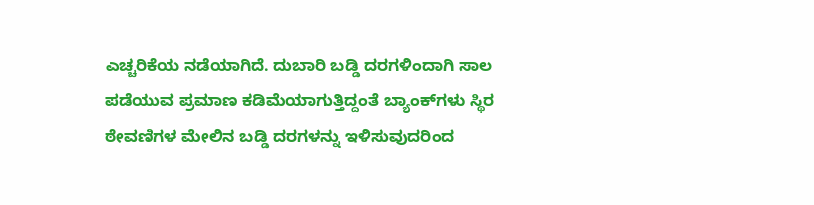ಎಚ್ಚರಿಕೆಯ ನಡೆಯಾಗಿದೆ. ದುಬಾರಿ ಬಡ್ಡಿ ದರಗಳಿಂದಾಗಿ ಸಾಲ ಪಡೆಯುವ ಪ್ರಮಾಣ ಕಡಿಮೆಯಾಗುತ್ತಿದ್ದಂತೆ ಬ್ಯಾಂಕ್‌ಗಳು ಸ್ಥಿರ ಠೇವಣಿಗಳ ಮೇಲಿನ ಬಡ್ಡಿ ದರಗಳನ್ನು ಇಳಿಸುವುದರಿಂದ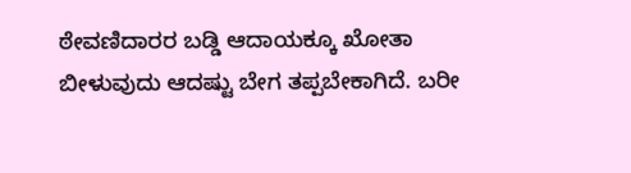ಠೇವಣಿದಾರರ ಬಡ್ಡಿ ಆದಾಯಕ್ಕೂ ಖೋತಾ ಬೀಳುವುದು ಆದಷ್ಟು ಬೇಗ ತಪ್ಪಬೇಕಾಗಿದೆ. ಬರೀ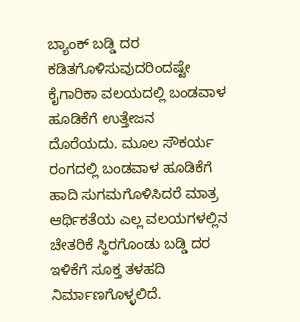ಬ್ಯಾಂಕ್‌ ಬಡ್ಡಿ ದರ ಕಡಿತಗೊಳಿಸುವುದರಿಂದಷ್ಟೇ ಕೈಗಾರಿಕಾ ವಲಯದಲ್ಲಿ ಬಂಡವಾಳ ಹೂಡಿಕೆಗೆ ಉತ್ತೇಜನ ದೊರೆಯದು. ಮೂಲ ಸೌಕರ್ಯ ರಂಗದಲ್ಲಿ ಬಂಡವಾಳ ಹೂಡಿಕೆಗೆ ಹಾದಿ ಸುಗಮಗೊಳಿಸಿದರೆ ಮಾತ್ರ ಆರ್ಥಿಕತೆಯ ಎಲ್ಲ ವಲಯಗಳಲ್ಲಿನ ಚೇತರಿಕೆ ಸ್ಥಿರಗೊಂಡು ಬಡ್ಡಿ ದರ ಇಳಿಕೆಗೆ ಸೂಕ್ತ ತಳಹದಿ ನಿರ್ಮಾಣಗೊಳ್ಳಲಿದೆ.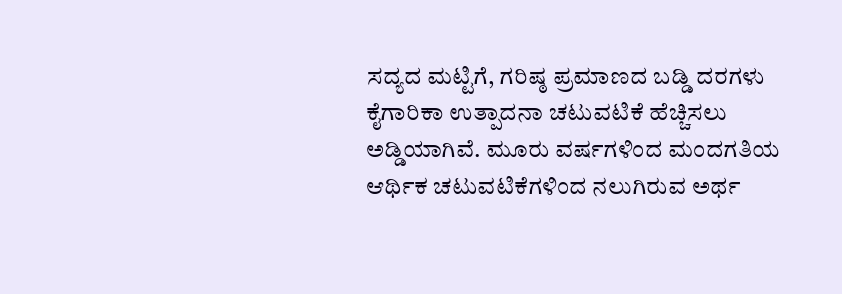ಸದ್ಯದ ಮಟ್ಟಿಗೆ, ಗರಿಷ್ಠ ಪ್ರಮಾಣದ ಬಡ್ಡಿ ದರಗಳು ಕೈಗಾರಿಕಾ ಉತ್ಪಾದನಾ ಚಟುವಟಿಕೆ ಹೆಚ್ಚಿಸಲು ಅಡ್ಡಿಯಾಗಿವೆ. ಮೂರು ವರ್ಷಗಳಿಂದ ಮಂದಗತಿಯ ಆರ್ಥಿಕ ಚಟುವಟಿಕೆಗಳಿಂದ ನಲುಗಿರುವ ಅರ್ಥ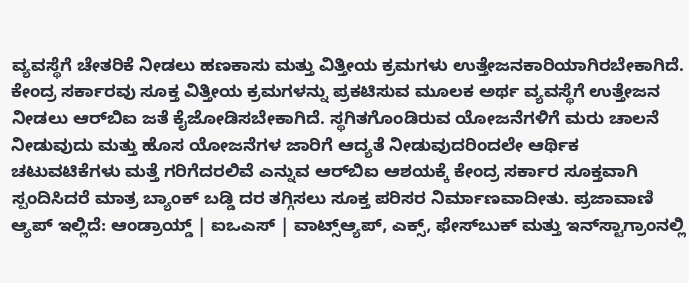ವ್ಯವಸ್ಥೆಗೆ ಚೇತರಿಕೆ ನೀಡಲು ಹಣಕಾಸು ಮತ್ತು ವಿತ್ತೀಯ ಕ್ರಮಗಳು ಉತ್ತೇಜನಕಾರಿಯಾಗಿರಬೇಕಾಗಿದೆ. ಕೇಂದ್ರ ಸರ್ಕಾರವು ಸೂಕ್ತ ವಿತ್ತೀಯ ಕ್ರಮಗಳನ್ನು ಪ್ರಕಟಿಸುವ ಮೂಲಕ ಅರ್ಥ ವ್ಯವಸ್ಥೆಗೆ ಉತ್ತೇಜನ ನೀಡಲು ಆರ್‌ಬಿಐ ಜತೆ ಕೈಜೋಡಿಸಬೇಕಾಗಿದೆ. ಸ್ಥಗಿತಗೊಂಡಿರುವ ಯೋಜನೆಗಳಿಗೆ ಮರು ಚಾಲನೆ ನೀಡುವುದು ಮತ್ತು ಹೊಸ ಯೋಜನೆಗಳ ಜಾರಿಗೆ ಆದ್ಯತೆ ನೀಡುವುದರಿಂದಲೇ ಆರ್ಥಿಕ ಚಟುವಟಿಕೆಗಳು ಮತ್ತೆ ಗರಿಗೆದರಲಿವೆ ಎನ್ನುವ ಆರ್‌ಬಿಐ ಆಶಯಕ್ಕೆ ಕೇಂದ್ರ ಸರ್ಕಾರ ಸೂಕ್ತವಾಗಿ ಸ್ಪಂದಿಸಿದರೆ ಮಾತ್ರ ಬ್ಯಾಂಕ್‌ ಬಡ್ಡಿ ದರ ತಗ್ಗಿಸಲು ಸೂಕ್ತ ಪರಿಸರ ನಿರ್ಮಾಣವಾದೀತು. ಪ್ರಜಾವಾಣಿ ಆ್ಯಪ್ ಇಲ್ಲಿದೆ: ಆಂಡ್ರಾಯ್ಡ್ | ಐಒಎಸ್ | ವಾಟ್ಸ್ಆ್ಯಪ್, ಎಕ್ಸ್, ಫೇಸ್‌ಬುಕ್ ಮತ್ತು ಇನ್‌ಸ್ಟಾಗ್ರಾಂನಲ್ಲಿ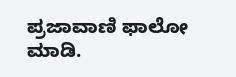ಪ್ರಜಾವಾಣಿ ಫಾಲೋ ಮಾಡಿ.